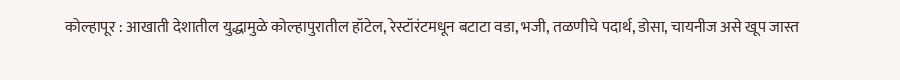कोल्हापूर : आखाती देशातील युद्धामुळे कोल्हापुरातील हॉटेल, रेस्टॉरंटमधून बटाटा वडा, भजी, तळणीचे पदार्थ, डोसा, चायनीज असे खूप जास्त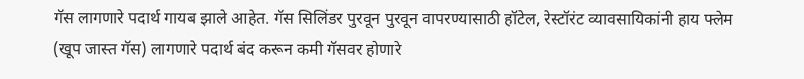गॅस लागणारे पदार्थ गायब झाले आहेत. गॅस सिलिंडर पुरवून पुरवून वापरण्यासाठी हॉटेल, रेस्टॉरंट व्यावसायिकांनी हाय फ्लेम (खूप जास्त गॅस) लागणारे पदार्थ बंद करून कमी गॅसवर होणारे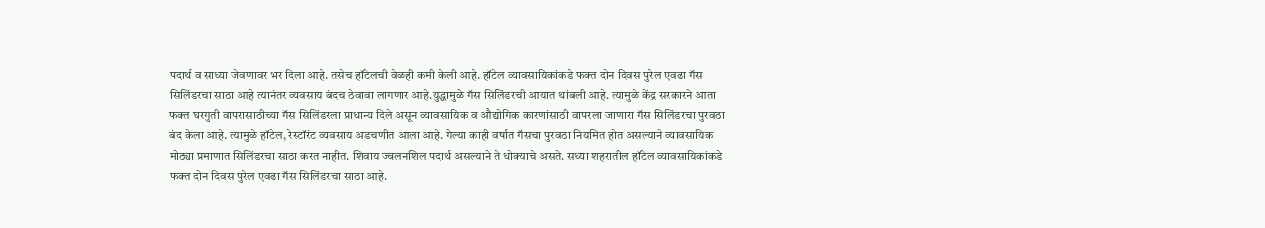पदार्थ व साध्या जेवणावर भर दिला आहे. तसेच हॉटेलची वेळही कमी केली आहे. हॉटेल व्यावसायिकांकडे फक्त दोन दिवस पुरेल एवढा गॅस सिलिंडरचा साठा आहे त्यानंतर व्यवसाय बंदच ठेवावा लागणार आहे.युद्धामुळे गॅस सिलिंडरची आयात थांबली आहे. त्यामुळे केंद्र सरकारने आता फक्त घरगुती वापरासाठीच्या गॅस सिलिंडरला प्राधान्य दिले असून व्यावसायिक व औद्योगिक कारणांसाठी वापरला जाणारा गॅस सिलिंडरचा पुरवठा बंद केला आहे. त्यामुळे हॉटेल, रेस्टॉरंट व्यवसाय अडचणीत आला आहे. गेल्या काही वर्षात गॅसचा पुरवठा नियमित होत असल्याने व्यावसायिक मोठ्या प्रमाणात सिलिंडरचा साठा करत नाहीत. शिवाय ज्वलनशिल पदार्थ असल्याने ते धोक्याचे असते. सध्या शहरातील हॉटेल व्यावसायिकांकडे फक्त दोन दिवस पुरेल एवढा गॅस सिलिंडरचा साठा आहे.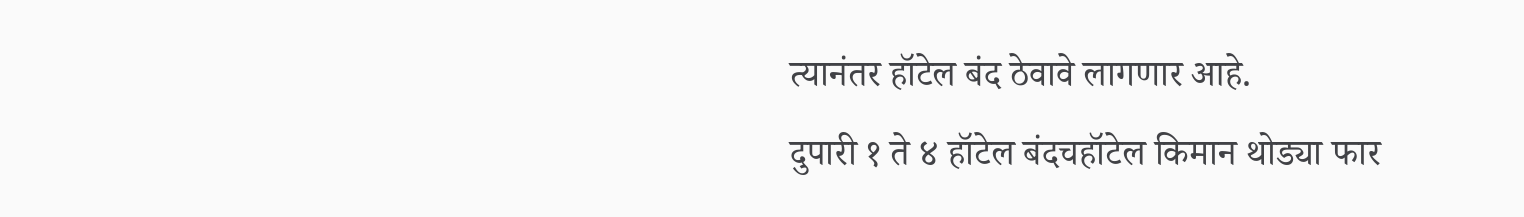त्यानंतर हॉटेल बंद ठेवावे लागणार आहे.
दुपारी १ ते ४ हॉटेल बंदचहॉटेल किमान थोड्या फार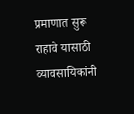प्रमाणात सुरू राहावे यासाठी व्यावसायिकांनी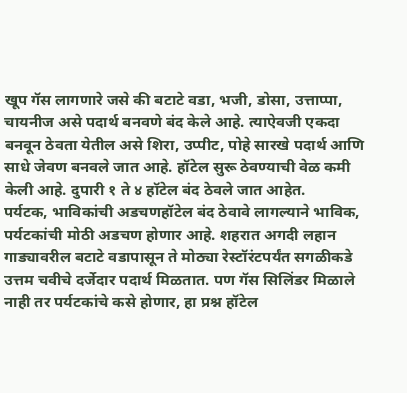खूप गॅस लागणारे जसे की बटाटे वडा, भजी, डोसा, उत्ताप्पा, चायनीज असे पदार्थ बनवणे बंद केले आहे. त्याऐवजी एकदा बनवून ठेवता येतील असे शिरा, उप्पीट, पोहे सारखे पदार्थ आणि साधे जेवण बनवले जात आहे. हॉटेल सुरू ठेवण्याची वेळ कमी केली आहे. दुपारी १ ते ४ हॉटेल बंद ठेवले जात आहेत.
पर्यटक, भाविकांची अडचणहॉटेल बंद ठेवावे लागल्याने भाविक, पर्यटकांची मोठी अडचण होणार आहे. शहरात अगदी लहान गाड्यावरील बटाटे वडापासून ते मोठ्या रेस्टॉरंटपर्यंत सगळीकडे उत्तम चवीचे दर्जेदार पदार्थ मिळतात. पण गॅस सिलिंडर मिळाले नाही तर पर्यटकांचे कसे होणार, हा प्रश्न हॉटेल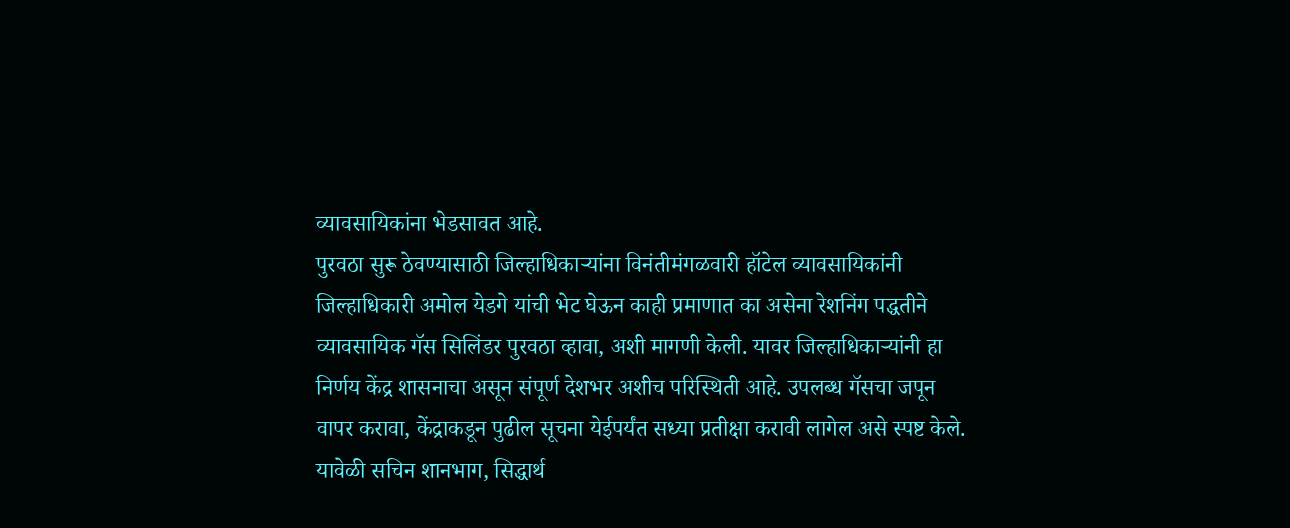व्यावसायिकांना भेडसावत आहे.
पुरवठा सुरू ठेवण्यासाठी जिल्हाधिकाऱ्यांना विनंतीमंगळवारी हॉटेल व्यावसायिकांनी जिल्हाधिकारी अमोल येडगे यांची भेट घेऊन काही प्रमाणात का असेना रेशनिंग पद्धतीने व्यावसायिक गॅस सिलिंडर पुरवठा व्हावा, अशी मागणी केली. यावर जिल्हाधिकाऱ्यांनी हा निर्णय केंद्र शासनाचा असून संपूर्ण देशभर अशीच परिस्थिती आहे. उपलब्ध गॅसचा जपून वापर करावा, केंद्राकडून पुढील सूचना येईपर्यंत सध्या प्रतीक्षा करावी लागेल असे स्पष्ट केले. यावेळी सचिन शानभाग, सिद्धार्थ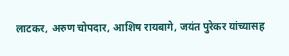लाटकर, अरुण चोपदार, आशिष रायबागे, जयंत पुरेकर यांच्यासह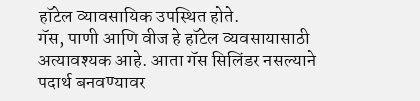हॉटेल व्यावसायिक उपस्थित होते.
गॅस, पाणी आणि वीज हे हॉटेल व्यवसायासाठी अत्यावश्यक आहे. आता गॅस सिलिंडर नसल्याने पदार्थ बनवण्यावर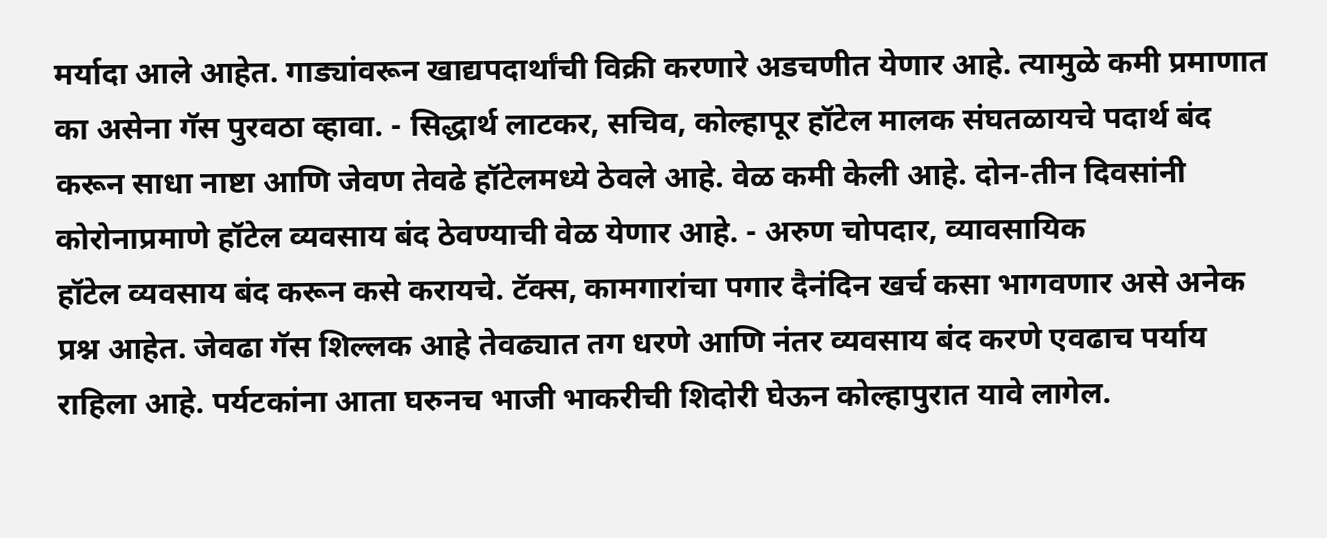मर्यादा आले आहेत. गाड्यांवरून खाद्यपदार्थांची विक्री करणारे अडचणीत येणार आहे. त्यामुळे कमी प्रमाणात का असेना गॅस पुरवठा व्हावा. - सिद्धार्थ लाटकर, सचिव, कोल्हापूर हॉटेल मालक संघतळायचे पदार्थ बंद करून साधा नाष्टा आणि जेवण तेवढे हॉटेलमध्ये ठेवले आहे. वेळ कमी केली आहे. दोन-तीन दिवसांनी कोरोनाप्रमाणे हॉटेल व्यवसाय बंद ठेवण्याची वेळ येणार आहे. - अरुण चोपदार, व्यावसायिक
हॉटेल व्यवसाय बंद करून कसे करायचे. टॅक्स, कामगारांचा पगार दैनंदिन खर्च कसा भागवणार असे अनेक प्रश्न आहेत. जेवढा गॅस शिल्लक आहे तेवढ्यात तग धरणे आणि नंतर व्यवसाय बंद करणे एवढाच पर्याय राहिला आहे. पर्यटकांना आता घरुनच भाजी भाकरीची शिदोरी घेऊन कोल्हापुरात यावे लागेल.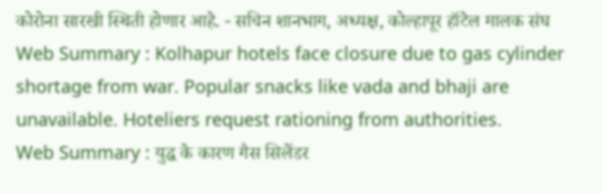कोरोना सारखी स्थिती होणार आहे. - सचिन शानभाग, अध्यक्ष, कोल्हापूर हॉटेल मालक संघ
Web Summary : Kolhapur hotels face closure due to gas cylinder shortage from war. Popular snacks like vada and bhaji are unavailable. Hoteliers request rationing from authorities.
Web Summary : युद्ध के कारण गैस सिलेंडर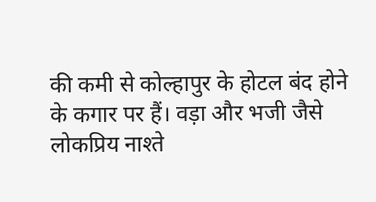की कमी से कोल्हापुर के होटल बंद होने के कगार पर हैं। वड़ा और भजी जैसे लोकप्रिय नाश्ते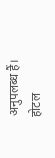अनुपलब्ध हैं। होटल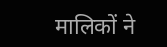मालिकों ने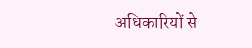अधिकारियों से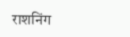राशनिंग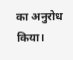का अनुरोध किया।